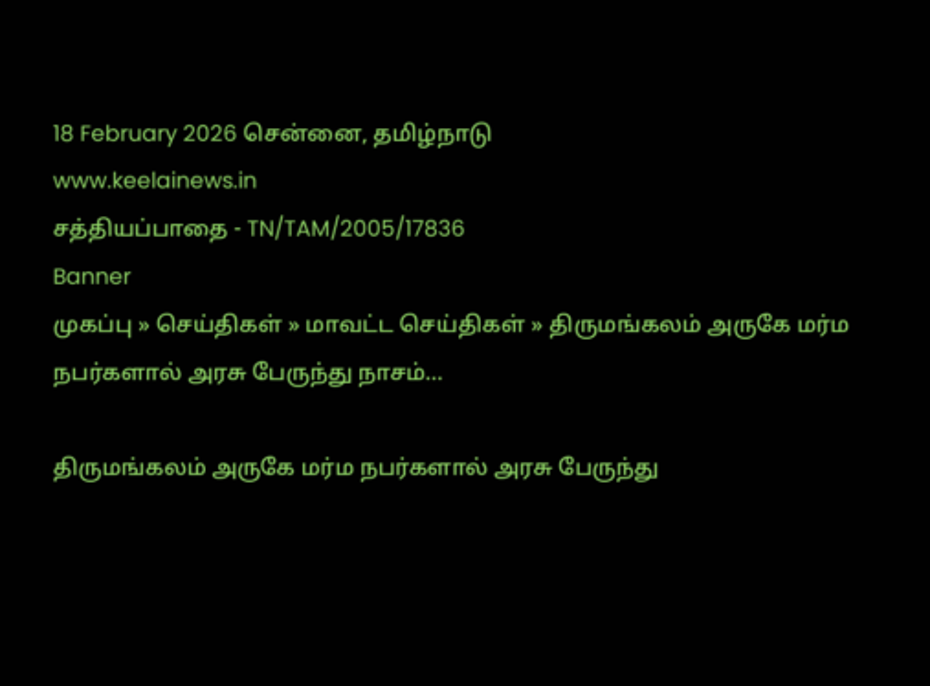18 February 2026 சென்னை, தமிழ்நாடு
www.keelainews.in
சத்தியப்பாதை - TN/TAM/2005/17836
Banner
முகப்பு » செய்திகள் » மாவட்ட செய்திகள் » திருமங்கலம் அருகே மர்ம நபர்களால் அரசு பேருந்து நாசம்…

திருமங்கலம் அருகே மர்ம நபர்களால் அரசு பேருந்து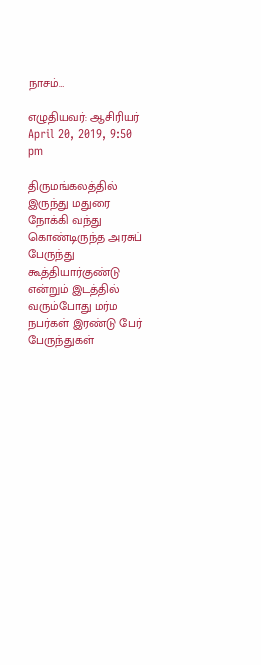நாசம்…

எழுதியவர்: ஆசிரியர் April 20, 2019, 9:50 pm

திருமங்கலத்தில் இருந்து மதுரை நோக்கி வந்து கொண்டிருந்த அரசுப் பேருந்து கூத்தியார்குண்டு என்றும் இடத்தில் வரும்போது மர்ம நபர்கள் இரண்டு பேர் பேருந்துகள்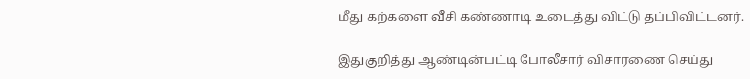மீது கற்களை வீசி கண்ணாடி உடைத்து விட்டு தப்பிவிட்டனர்.

இதுகுறித்து ஆண்டின்பட்டி போலீசார் விசாரணை செய்து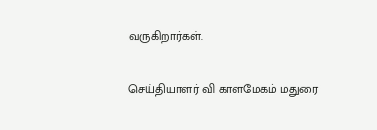வருகிறார்கள்.

செய்தியாளர் வி காளமேகம் மதுரை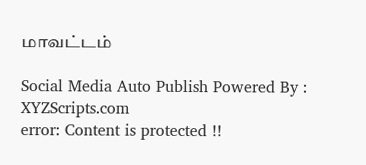மாவட்டம்

Social Media Auto Publish Powered By : XYZScripts.com
error: Content is protected !!